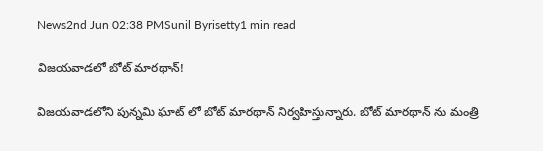News2nd Jun 02:38 PMSunil Byrisetty1 min read

విజయవాడలో బోట్ మారథాన్!

విజయవాడలోని పున్నమి ఘాట్ లో బోట్ మారథాన్ నిర్వహిస్తున్నారు. బోట్ మారథాన్ ను మంత్రి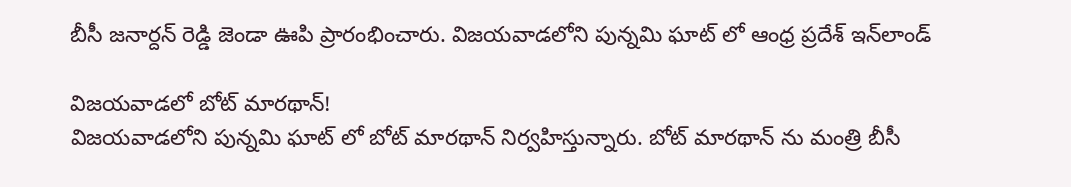బీసీ జనార్దన్ రెడ్డి జెండా ఊపి ప్రారంభించారు. విజయవాడలోని పున్నమి ఘాట్ లో ఆంధ్ర ప్రదేశ్ ఇన్‌లాండ్

విజయవాడలో బోట్ మారథాన్!
విజయవాడలోని పున్నమి ఘాట్ లో బోట్ మారథాన్ నిర్వహిస్తున్నారు. బోట్ మారథాన్ ను మంత్రి బీసీ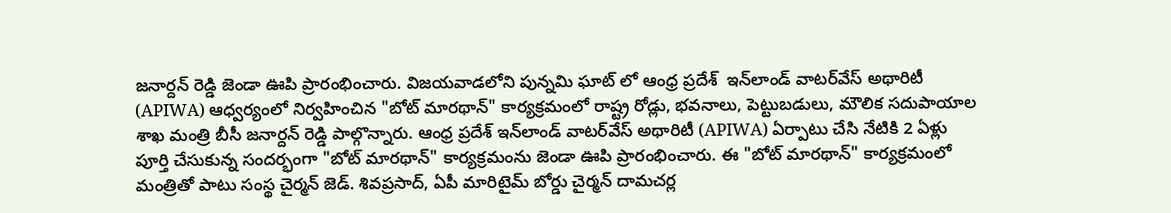జనార్దన్ రెడ్డి జెండా ఊపి ప్రారంభించారు. విజయవాడలోని పున్నమి ఘాట్ లో ఆంధ్ర ప్రదేశ్  ఇన్‌లాండ్ వాటర్‌వేస్ అథారిటీ (APIWA) ఆధ్వర్యంలో నిర్వహించిన "బోట్ మారథాన్" కార్యక్రమంలో రాష్ట్ర రోడ్లు, భవనాలు, పెట్టుబడులు, మౌలిక సదుపాయాల శాఖ మంత్రి బీసీ జనార్దన్ రెడ్డి పాల్గొన్నారు. ఆంధ్ర ప్రదేశ్ ఇన్‌లాండ్ వాటర్‌వేస్ అథారిటీ (APIWA) ఏర్పాటు చేసి నేటికి 2 ఏళ్లు పూర్తి చేసుకున్న సందర్భంగా "బోట్ మారథాన్" కార్యక్రమంను జెండా ఊపి ప్రారంభించారు. ఈ "బోట్ మారథాన్" కార్యక్రమంలో మంత్రితో పాటు సంస్థ చైర్మన్ జెడ్. శివప్రసాద్, ఏపీ మారిటైమ్ బోర్డు చైర్మన్ దామచర్ల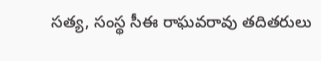సత్య, సంస్థ సీఈ రాఘవరావు తదితరులు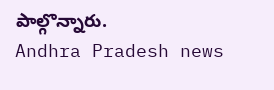పాల్గొన్నారు.
Andhra Pradesh news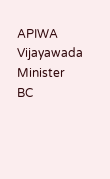APIWA
Vijayawada
Minister BC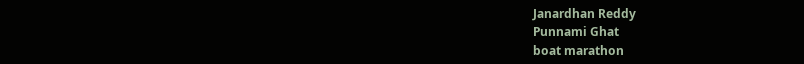Janardhan Reddy
Punnami Ghat
boat marathon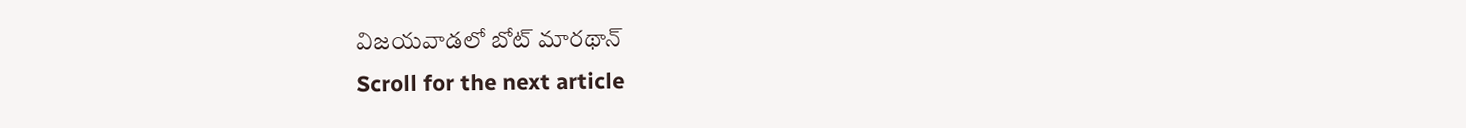విజయవాడలో బోట్ మారథాన్
Scroll for the next article